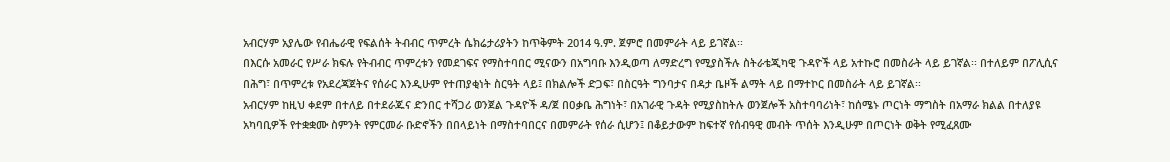አብርሃም አያሌው የብሔራዊ የፍልሰት ትብብር ጥምረት ሴክሬታሪያትን ከጥቅምት 2014 ዓ.ም. ጀምሮ በመምራት ላይ ይገኛል፡፡
በእርሱ አመራር የሥራ ክፍሉ የትብብር ጥምረቱን የመደገፍና የማስተባበር ሚናውን በአግባቡ እንዲወጣ ለማድረግ የሚያስችሉ ስትራቴጂካዊ ጉዳዮች ላይ አተኩሮ በመስራት ላይ ይገኛል፡፡ በተለይም በፖሊሲና በሕግ፣ በጥምረቱ የአደረጃጀትና የሰራር እንዲሁም የተጠያቂነት ስርዓት ላይ፤ በክልሎች ድጋፍ፣ በስርዓት ግንባታና በዳታ ቤዞች ልማት ላይ በማተኮር በመስራት ላይ ይገኛል፡፡
አብርሃም ከዚህ ቀደም በተለይ በተደራጁና ድንበር ተሻጋሪ ወንጀል ጉዳዮች ዳ/ጀ በዐቃቤ ሕግነት፣ በአገራዊ ጉዳት የሚያስከትሉ ወንጀሎች አስተባባሪነት፣ ከሰሜኑ ጦርነት ማግስት በአማራ ክልል በተለያዩ አካባቢዎች የተቋቋሙ ስምንት የምርመራ ቡድኖችን በበላይነት በማስተባበርና በመምራት የሰራ ሲሆን፤ በቆይታውም ከፍተኛ የሰብዓዊ መብት ጥሰት እንዲሁም በጦርነት ወቅት የሚፈጸሙ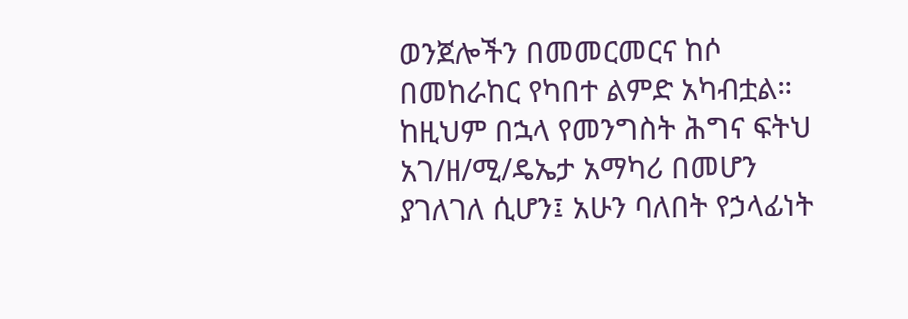ወንጀሎችን በመመርመርና ከሶ በመከራከር የካበተ ልምድ አካብቷል። ከዚህም በኋላ የመንግስት ሕግና ፍትህ አገ/ዘ/ሚ/ዴኤታ አማካሪ በመሆን ያገለገለ ሲሆን፤ አሁን ባለበት የኃላፊነት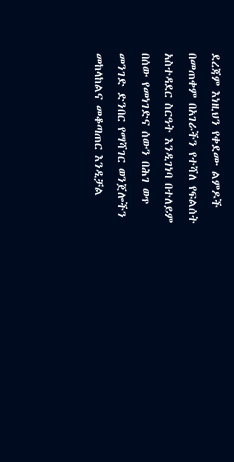ደረጃም እነዚህን የቀደሙ ልምዶች በመጠቀም በአገራችን የተሻለ የፍልሰት አስተዳደር ስርዓት እንዲገነባ በተለይም በሰው የመነገድና ሰውን በሕገ ወጥ መንገድ ድንበር የማሻገር ወንጀሎችን መከላከልና መቆጣጠር እንዲቻል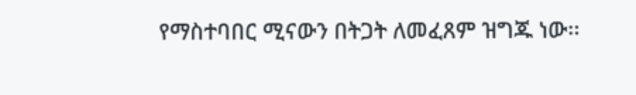የማስተባበር ሚናውን በትጋት ለመፈጸም ዝግጁ ነው፡፡